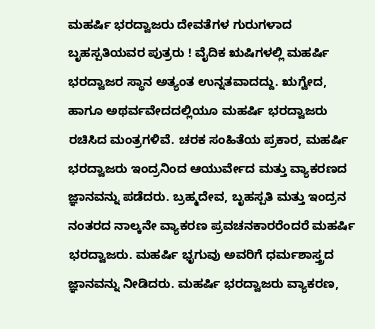ಮಹರ್ಷಿ ಭರದ್ವಾಜರು ದೇವತೆಗಳ ಗುರುಗಳಾದ ಬೃಹಸ್ಪತಿಯವರ ಪುತ್ರರು ! ವೈದಿಕ ಋಷಿಗಳಲ್ಲಿ ಮಹರ್ಷಿ ಭರದ್ವಾಜರ ಸ್ಥಾನ ಅತ್ಯಂತ ಉನ್ನತವಾದದ್ದು. ಋಗ್ವೇದ, ಹಾಗೂ ಅಥರ್ವವೇದದಲ್ಲಿಯೂ ಮಹರ್ಷಿ ಭರದ್ವಾಜರು ರಚಿಸಿದ ಮಂತ್ರಗಳಿವೆ. ಚರಕ ಸಂಹಿತೆಯ ಪ್ರಕಾರ, ಮಹರ್ಷಿ ಭರದ್ವಾಜರು ಇಂದ್ರನಿಂದ ಆಯುರ್ವೇದ ಮತ್ತು ವ್ಯಾಕರಣದ ಜ್ಞಾನವನ್ನು ಪಡೆದರು. ಬ್ರಹ್ಮದೇವ, ಬೃಹಸ್ಪತಿ ಮತ್ತು ಇಂದ್ರನ ನಂತರದ ನಾಲ್ಕನೇ ವ್ಯಾಕರಣ ಪ್ರವಚನಕಾರರೆಂದರೆ ಮಹರ್ಷಿ ಭರದ್ವಾಜರು. ಮಹರ್ಷಿ ಭೃಗುವು ಅವರಿಗೆ ಧರ್ಮಶಾಸ್ತ್ರದ ಜ್ಞಾನವನ್ನು ನೀಡಿದರು. ಮಹರ್ಷಿ ಭರದ್ವಾಜರು ವ್ಯಾಕರಣ,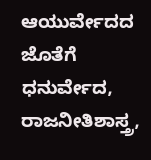ಆಯುರ್ವೇದದ ಜೊತೆಗೆ ಧನುರ್ವೇದ, ರಾಜನೀತಿಶಾಸ್ತ್ರ,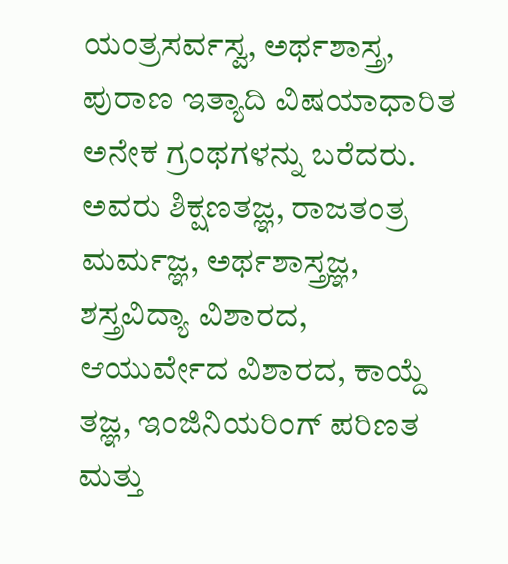ಯಂತ್ರಸರ್ವಸ್ವ, ಅರ್ಥಶಾಸ್ತ್ರ, ಪುರಾಣ ಇತ್ಯಾದಿ ವಿಷಯಾಧಾರಿತ ಅನೇಕ ಗ್ರಂಥಗಳನ್ನು ಬರೆದರು. ಅವರು ಶಿಕ್ಷಣತಜ್ಞ, ರಾಜತಂತ್ರ ಮರ್ಮಜ್ಞ, ಅರ್ಥಶಾಸ್ತ್ರಜ್ಞ, ಶಸ್ತ್ರವಿದ್ಯಾ ವಿಶಾರದ, ಆಯುರ್ವೇದ ವಿಶಾರದ, ಕಾಯ್ದೆ ತಜ್ಞ, ಇಂಜಿನಿಯರಿಂಗ್ ಪರಿಣತ ಮತ್ತು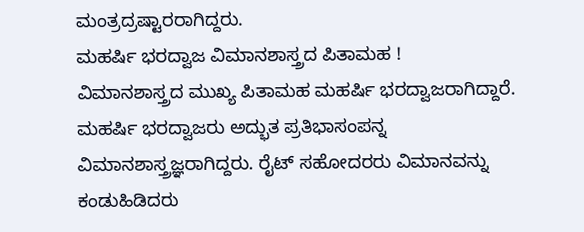ಮಂತ್ರದ್ರಷ್ಟಾರರಾಗಿದ್ದರು.
ಮಹರ್ಷಿ ಭರದ್ವಾಜ ವಿಮಾನಶಾಸ್ತ್ರದ ಪಿತಾಮಹ !
ವಿಮಾನಶಾಸ್ತ್ರದ ಮುಖ್ಯ ಪಿತಾಮಹ ಮಹರ್ಷಿ ಭರದ್ವಾಜರಾಗಿದ್ದಾರೆ. ಮಹರ್ಷಿ ಭರದ್ವಾಜರು ಅದ್ಭುತ ಪ್ರತಿಭಾಸಂಪನ್ನ ವಿಮಾನಶಾಸ್ತ್ರಜ್ಞರಾಗಿದ್ದರು. ರೈಟ್ ಸಹೋದರರು ವಿಮಾನವನ್ನು ಕಂಡುಹಿಡಿದರು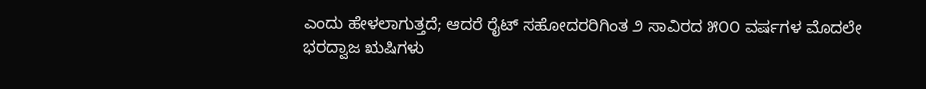ಎಂದು ಹೇಳಲಾಗುತ್ತದೆ; ಆದರೆ ರೈಟ್ ಸಹೋದರರಿಗಿಂತ ೨ ಸಾವಿರದ ೫೦೦ ವರ್ಷಗಳ ಮೊದಲೇ ಭರದ್ವಾಜ ಋಷಿಗಳು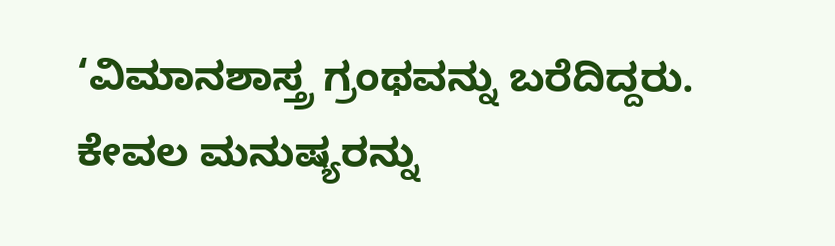‘ವಿಮಾನಶಾಸ್ತ್ರ ಗ್ರಂಥವನ್ನು ಬರೆದಿದ್ದರು. ಕೇವಲ ಮನುಷ್ಯರನ್ನು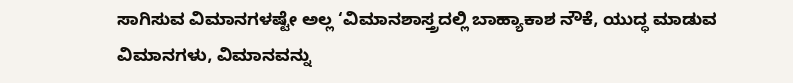ಸಾಗಿಸುವ ವಿಮಾನಗಳಷ್ಟೇ ಅಲ್ಲ ‘ವಿಮಾನಶಾಸ್ತ್ರದಲ್ಲಿ ಬಾಹ್ಯಾಕಾಶ ನೌಕೆ, ಯುದ್ಧ ಮಾಡುವ ವಿಮಾನಗಳು, ವಿಮಾನವನ್ನು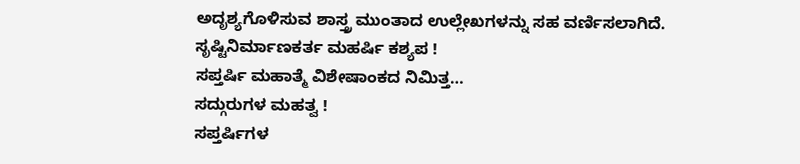ಅದೃಶ್ಯಗೊಳಿಸುವ ಶಾಸ್ತ್ರ ಮುಂತಾದ ಉಲ್ಲೇಖಗಳನ್ನು ಸಹ ವರ್ಣಿಸಲಾಗಿದೆ.
ಸೃಷ್ಟಿನಿರ್ಮಾಣಕರ್ತ ಮಹರ್ಷಿ ಕಶ್ಯಪ !
ಸಪ್ತರ್ಷಿ ಮಹಾತ್ಮೆ ವಿಶೇಷಾಂಕದ ನಿಮಿತ್ತ…
ಸದ್ಗುರುಗಳ ಮಹತ್ವ !
ಸಪ್ತರ್ಷಿಗಳ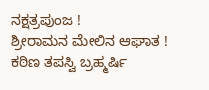ನಕ್ಷತ್ರಪುಂಜ !
ಶ್ರೀರಾಮನ ಮೇಲಿನ ಆಘಾತ !
ಕಠಿಣ ತಪಸ್ವಿ ಬ್ರಹ್ಮರ್ಷಿ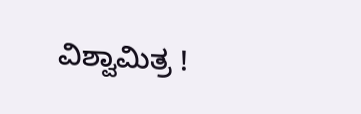ವಿಶ್ವಾಮಿತ್ರ !